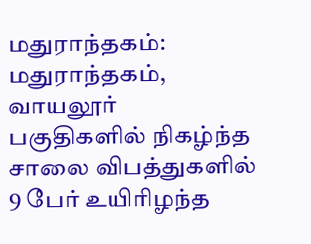மதுராந்தகம்: மதுராந்தகம், வாயலூர் பகுதிகளில் நிகழ்ந்த சாலை விபத்துகளில் 9 பேர் உயிரிழந்த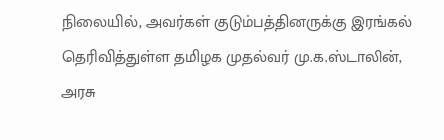நிலையில், அவர்கள் குடும்பத்தினருக்கு இரங்கல் தெரிவித்துள்ள தமிழக முதல்வர் மு.க.ஸ்டாலின், அரசு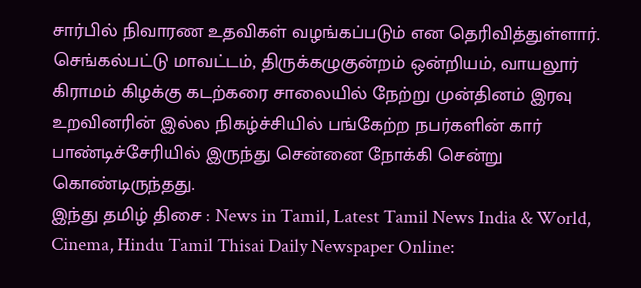சார்பில் நிவாரண உதவிகள் வழங்கப்படும் என தெரிவித்துள்ளார்.
செங்கல்பட்டு மாவட்டம், திருக்கழுகுன்றம் ஒன்றியம், வாயலூர் கிராமம் கிழக்கு கடற்கரை சாலையில் நேற்று முன்தினம் இரவு உறவினரின் இல்ல நிகழ்ச்சியில் பங்கேற்ற நபர்களின் கார் பாண்டிச்சேரியில் இருந்து சென்னை நோக்கி சென்று கொண்டிருந்தது.
இந்து தமிழ் திசை : News in Tamil, Latest Tamil News India & World, Cinema, Hindu Tamil Thisai Daily Newspaper Online: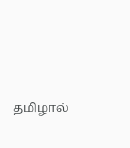தமிழால்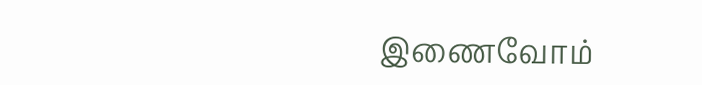இணைவோம்